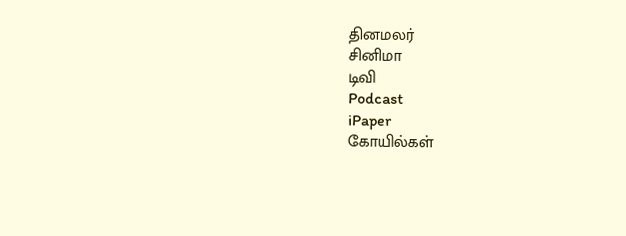தினமலர்
சினிமா
டிவி
Podcast
iPaper
கோயில்கள்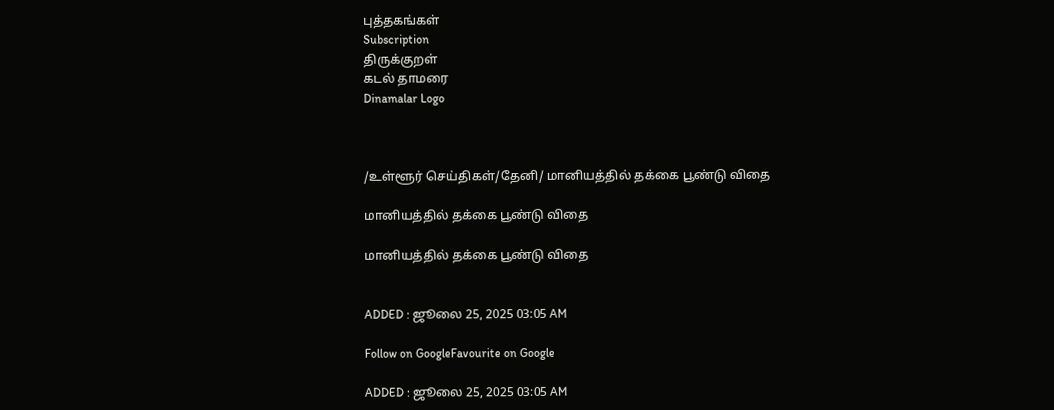புத்தகங்கள்
Subscription
திருக்குறள்
கடல் தாமரை
Dinamalar Logo



/உள்ளூர் செய்திகள்/தேனி/ மானியத்தில் தக்கை பூண்டு விதை

மானியத்தில் தக்கை பூண்டு விதை

மானியத்தில் தக்கை பூண்டு விதை


ADDED : ஜூலை 25, 2025 03:05 AM

Follow on GoogleFavourite on Google

ADDED : ஜூலை 25, 2025 03:05 AM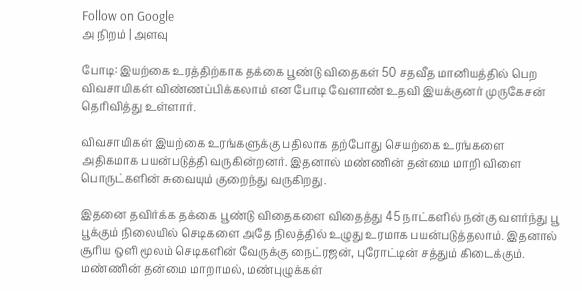Follow on Google
அ நிறம் | அளவு

போடி: இயற்கை உரத்திற்காக தக்கை பூண்டு விதைகள் 50 சதவீத மானியத்தில் பெற விவசாயிகள் விண்ணப்பிக்கலாம் என போடி வேளாண் உதவி இயக்குனர் முருகேசன் தெரிவித்து உள்ளார்.

விவசாயிகள் இயற்கை உரங்களுக்கு பதிலாக தற்போது செயற்கை உரங்களை அதிகமாக பயன்படுத்தி வருகின்றனர். இதனால் மண்ணின் தன்மை மாறி விளை பொருட்களின் சுவையும் குறைந்து வருகிறது.

இதனை தவிர்க்க தக்கை பூண்டு விதைகளை விதைத்து 45 நாட்களில் நன்கு வளர்ந்து பூ பூக்கும் நிலையில் செடிகளை அதே நிலத்தில் உழுது உரமாக பயன்படுத்தலாம். இதனால் சூரிய ஒளி மூலம் செடிகளின் வேருக்கு நைட்ரஜன், புரோட்டின் சத்தும் கிடைக்கும். மண்ணின் தன்மை மாறாமல், மண்புழுக்கள்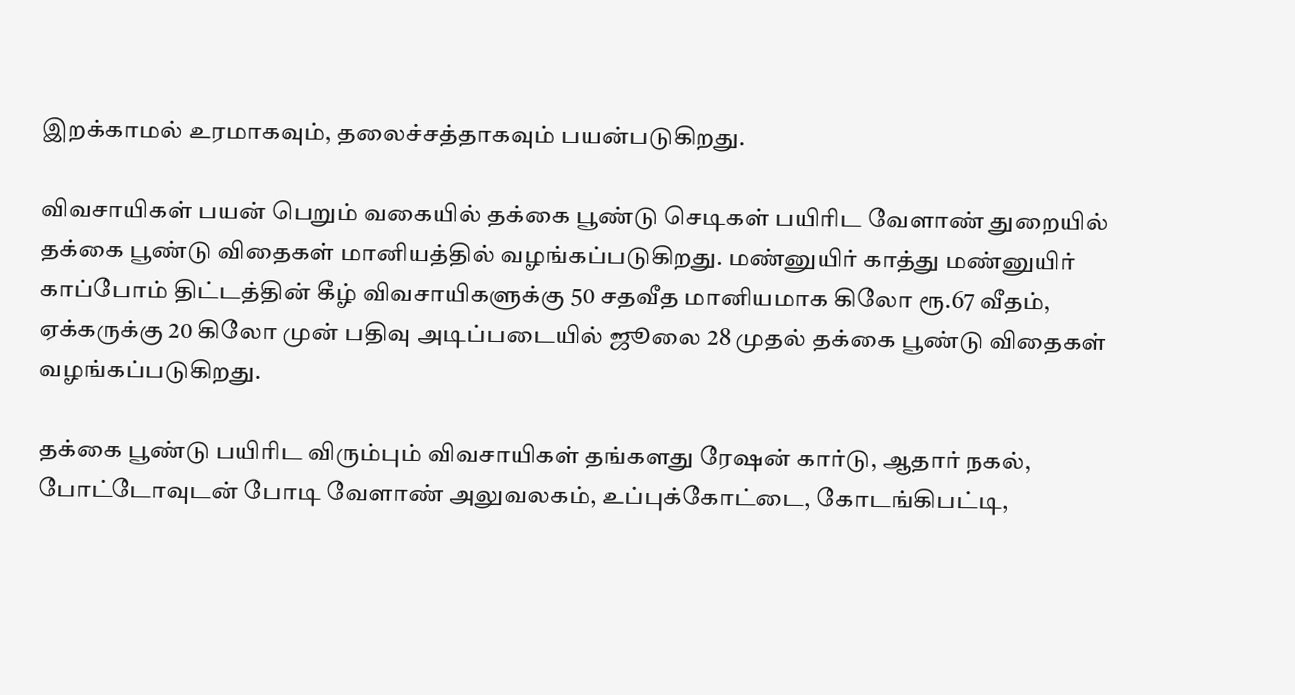இறக்காமல் உரமாகவும், தலைச்சத்தாகவும் பயன்படுகிறது.

விவசாயிகள் பயன் பெறும் வகையில் தக்கை பூண்டு செடிகள் பயிரிட வேளாண் துறையில் தக்கை பூண்டு விதைகள் மானியத்தில் வழங்கப்படுகிறது. மண்னுயிர் காத்து மண்னுயிர் காப்போம் திட்டத்தின் கீழ் விவசாயிகளுக்கு 50 சதவீத மானியமாக கிலோ ரூ.67 வீதம், ஏக்கருக்கு 20 கிலோ முன் பதிவு அடிப்படையில் ஜூலை 28 முதல் தக்கை பூண்டு விதைகள் வழங்கப்படுகிறது.

தக்கை பூண்டு பயிரிட விரும்பும் விவசாயிகள் தங்களது ரேஷன் கார்டு, ஆதார் நகல், போட்டோவுடன் போடி வேளாண் அலுவலகம், உப்புக்கோட்டை, கோடங்கிபட்டி,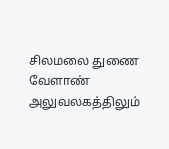சிலமலை துணை வேளாண் அலுவலகத்திலும்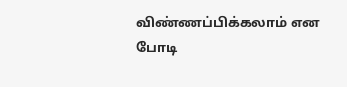விண்ணப்பிக்கலாம் என போடி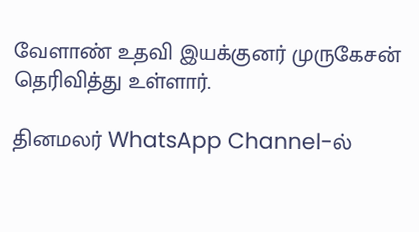வேளாண் உதவி இயக்குனர் முருகேசன் தெரிவித்து உள்ளார்.

தினமலர் WhatsApp Channel-ல்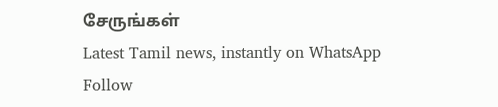சேருங்கள்
Latest Tamil news, instantly on WhatsApp
Follow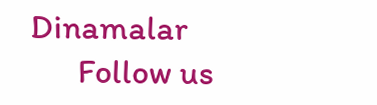Dinamalar
      Follow us